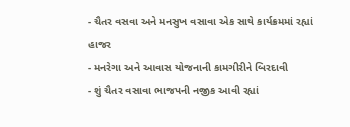- ચૈતર વસવા અને મનસુખ વસાવા એક સાથે કાર્યક્રમમાં રહ્યાં હાજર
- મનરેગા અને આવાસ યોજનાની કામગીરીને બિરદાવી
- શું ચૈતર વસાવા ભાજપની નજીક આવી રહ્યાં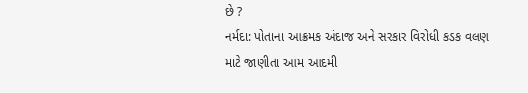છે ?
નર્મદા: પોતાના આક્રમક અંદાજ અને સરકાર વિરોધી કડક વલણ માટે જાણીતા આમ આદમી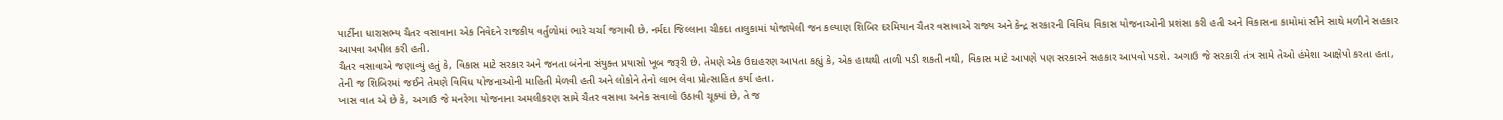પાર્ટીના ધારાસભ્ય ચૈતર વસાવાના એક નિવેદને રાજકીય વર્તુળોમાં ભારે ચર્ચા જગાવી છે. નર્મદા જિલ્લાના ચીકદા તાલુકામાં યોજાયેલી જન કલ્યાણ શિબિર દરમિયાન ચૈતર વસાવાએ રાજ્ય અને કેન્દ્ર સરકારની વિવિધ વિકાસ યોજનાઓની પ્રશંસા કરી હતી અને વિકાસના કામોમાં સૌને સાથે મળીને સહકાર આપવા અપીલ કરી હતી.
ચૈતર વસાવાએ જણાવ્યું હતું કે, વિકાસ માટે સરકાર અને જનતા બંનેના સંયુક્ત પ્રયાસો ખૂબ જરૂરી છે. તેમણે એક ઉદાહરણ આપતા કહ્યું કે, એક હાથથી તાળી પડી શકતી નથી, વિકાસ માટે આપણે પણ સરકારને સહકાર આપવો પડશે. અગાઉ જે સરકારી તંત્ર સામે તેઓ હંમેશા આક્ષેપો કરતા હતા, તેની જ શિબિરમાં જઈને તેમણે વિવિધ યોજનાઓની માહિતી મેળવી હતી અને લોકોને તેનો લાભ લેવા પ્રોત્સાહિત કર્યા હતા.
ખાસ વાત એ છે કે, અગાઉ જે મનરેગા યોજનાના અમલીકરણ સામે ચૈતર વસાવા અનેક સવાલો ઉઠાવી ચૂક્યાં છે, તે જ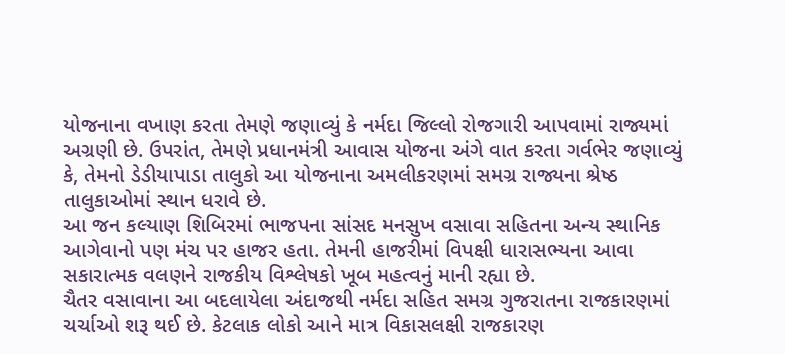યોજનાના વખાણ કરતા તેમણે જણાવ્યું કે નર્મદા જિલ્લો રોજગારી આપવામાં રાજ્યમાં અગ્રણી છે. ઉપરાંત, તેમણે પ્રધાનમંત્રી આવાસ યોજના અંગે વાત કરતા ગર્વભેર જણાવ્યું કે, તેમનો ડેડીયાપાડા તાલુકો આ યોજનાના અમલીકરણમાં સમગ્ર રાજ્યના શ્રેષ્ઠ તાલુકાઓમાં સ્થાન ધરાવે છે.
આ જન કલ્યાણ શિબિરમાં ભાજપના સાંસદ મનસુખ વસાવા સહિતના અન્ય સ્થાનિક આગેવાનો પણ મંચ પર હાજર હતા. તેમની હાજરીમાં વિપક્ષી ધારાસભ્યના આવા સકારાત્મક વલણને રાજકીય વિશ્લેષકો ખૂબ મહત્વનું માની રહ્યા છે.
ચૈતર વસાવાના આ બદલાયેલા અંદાજથી નર્મદા સહિત સમગ્ર ગુજરાતના રાજકારણમાં ચર્ચાઓ શરૂ થઈ છે. કેટલાક લોકો આને માત્ર વિકાસલક્ષી રાજકારણ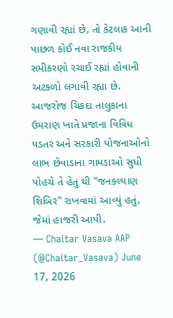ગણાવી રહ્યાં છે, તો કેટલાક આની પાછળ કોઈ નવા રાજકીય સમીકરણો રચાઈ રહ્યાં હોવાની અટકળો લગાવી રહ્યા છે.
આજરોજ ચિકદા તાલુકાના ઉમરાણ ખાતે પ્રજાના વિવિધ પડતર અને સરકારી યોજનાઓનો લાભ છેવાડાના ગામડાઓ સુધી પોહચે તે હેતુ થી "જનકલ્યાણ શિબિર" રાખવામાં આવ્યું હતું, જેમાં હાજરી આપી.
— Chaitar Vasava AAP (@Chaitar_Vasava) June 17, 2026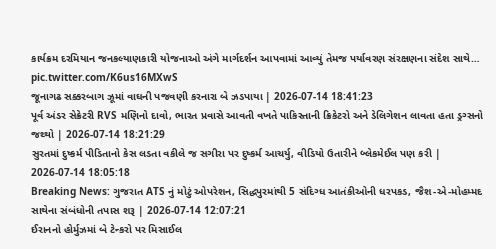કાર્યક્રમ દરમિયાન જનકલ્યાણકારી યોજનાઓ અંગે માર્ગદર્શન આપવામાં આવ્યું તેમજ પર્યાવરણ સંરક્ષણના સંદેશ સાથે… pic.twitter.com/K6us16MXwS
જૂનાગઢ સક્કરબાગ ઝૂમાં વાઘની પજવણી કરનારા બે ઝડપાયા | 2026-07-14 18:41:23
પૂર્વ અંડર સેક્રેટરી RVS મણિનો દાવો, ભારત પ્રવાસે આવતી વખતે પાકિસ્તાની ક્રિકેટરો અને ડેલિગેશન લાવતા હતા ડ્રગ્સનો જથ્થો | 2026-07-14 18:21:29
સુરતમાં દુષ્કર્મ પીડિતાનો કેસ લડતા વકીલે જ સગીરા પર દુષ્કર્મ આચર્યુ, વીડિયો ઉતારીને બ્લેકમેઈલ પણ કરી | 2026-07-14 18:05:18
Breaking News: ગુજરાત ATS નું મોટું ઓપરેશન, સિદ્ધપુરમાંથી 5 સંદિગ્ધ આતંકીઓની ધરપકડ, જૈશ-એ-મોહમ્મદ સાથેના સંબંધોની તપાસ શરૂ | 2026-07-14 12:07:21
ઈરાનનો હોર્મુઝમાં બે ટેન્કરો પર મિસાઈલ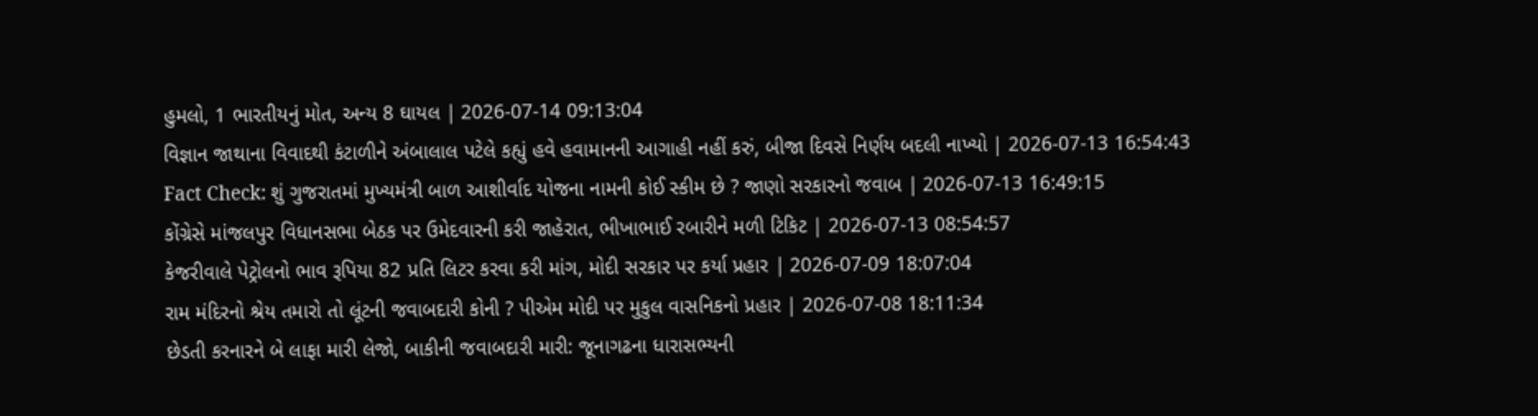હુમલો, 1 ભારતીયનું મોત, અન્ય 8 ઘાયલ | 2026-07-14 09:13:04
વિજ્ઞાન જાથાના વિવાદથી કંટાળીને અંબાલાલ પટેલે કહ્યું હવે હવામાનની આગાહી નહીં કરું, બીજા દિવસે નિર્ણય બદલી નાખ્યો | 2026-07-13 16:54:43
Fact Check: શું ગુજરાતમાં મુખ્યમંત્રી બાળ આશીર્વાદ યોજના નામની કોઈ સ્કીમ છે ? જાણો સરકારનો જવાબ | 2026-07-13 16:49:15
કોંગ્રેસે માંજલપુર વિધાનસભા બેઠક પર ઉમેદવારની કરી જાહેરાત, ભીખાભાઈ રબારીને મળી ટિકિટ | 2026-07-13 08:54:57
કેજરીવાલે પેટ્રોલનો ભાવ રૂપિયા 82 પ્રતિ લિટર કરવા કરી માંગ, મોદી સરકાર પર કર્યા પ્રહાર | 2026-07-09 18:07:04
રામ મંદિરનો શ્રેય તમારો તો લૂંટની જવાબદારી કોની ? પીએમ મોદી પર મુકુલ વાસનિકનો પ્રહાર | 2026-07-08 18:11:34
છેડતી કરનારને બે લાફા મારી લેજો, બાકીની જવાબદારી મારી: જૂનાગઢના ધારાસભ્યની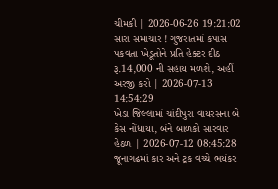ચીમકી | 2026-06-26 19:21:02
સારા સમાચાર ! ગુજરાતમાં કપાસ પકવતા ખેડૂતોને પ્રતિ હેક્ટર દીઠ રૂ.14,000 ની સહાય મળશે, અહીં અરજી કરો | 2026-07-13 14:54:29
ખેડા જિલ્લામાં ચાંદીપુરા વાયરસના બે કેસ નોંધાયા, બંને બાળકો સારવાર હેઠળ | 2026-07-12 08:45:28
જૂનાગઢમાં કાર અને ટ્રક વચ્ચે ભયંકર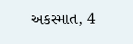અકસ્માત, 4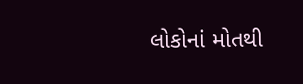લોકોનાં મોતથી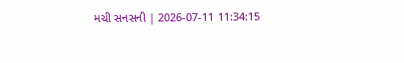મચી સનસની | 2026-07-11 11:34:15